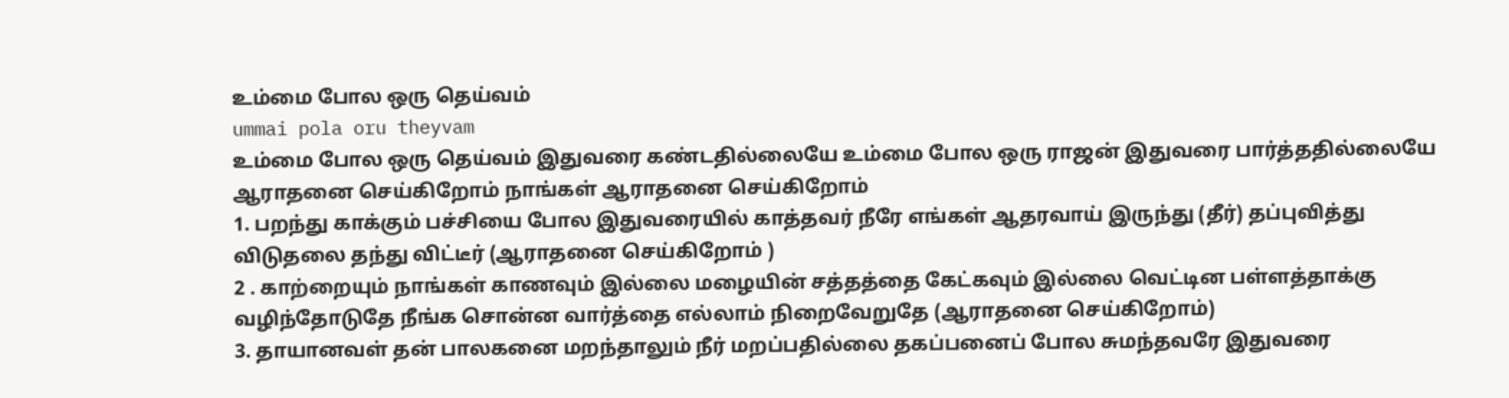உம்மை போல ஒரு தெய்வம்
ummai pola oru theyvam
உம்மை போல ஒரு தெய்வம் இதுவரை கண்டதில்லையே உம்மை போல ஒரு ராஜன் இதுவரை பார்த்ததில்லையே ஆராதனை செய்கிறோம் நாங்கள் ஆராதனை செய்கிறோம்
1. பறந்து காக்கும் பச்சியை போல இதுவரையில் காத்தவர் நீரே எங்கள் ஆதரவாய் இருந்து (தீர்) தப்புவித்து விடுதலை தந்து விட்டீர் (ஆராதனை செய்கிறோம் )
2 . காற்றையும் நாங்கள் காணவும் இல்லை மழையின் சத்தத்தை கேட்கவும் இல்லை வெட்டின பள்ளத்தாக்கு வழிந்தோடுதே நீங்க சொன்ன வார்த்தை எல்லாம் நிறைவேறுதே (ஆராதனை செய்கிறோம்)
3. தாயானவள் தன் பாலகனை மறந்தாலும் நீர் மறப்பதில்லை தகப்பனைப் போல சுமந்தவரே இதுவரை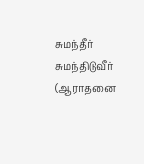சுமந்தீர் சுமந்திடுவீர் (ஆராதனை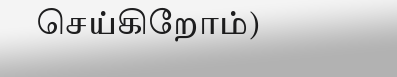செய்கிறோம்)